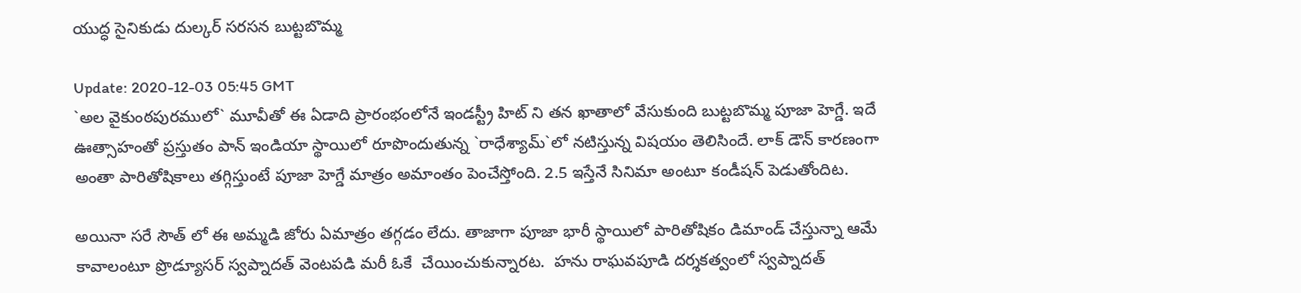యుద్ధ‌ సైనికుడు దుల్క‌ర్ స‌ర‌స‌న బుట్ట‌బొమ్మ‌

Update: 2020-12-03 05:45 GMT
`అల వైకుంఠ‌పుర‌ములో` మూవీతో ఈ ఏడాది ప్రారంభంలోనే ఇండస్ట్రీ హిట్ ‌ని త‌న ఖాతాలో వేసుకుంది బుట్ట‌బొమ్మ పూజా హెగ్డే. ఇదే ఊత్సాహంతో ప్ర‌స్తుతం పాన్ ఇండియా స్థాయిలో రూపొందుతున్న `రాధేశ్యామ్‌`లో న‌టిస్తున్న విష‌యం తెలిసిందే. లాక్ డౌన్ కార‌ణంగా అంతా పారితోషికాలు త‌గ్గిస్తుంటే పూజా హెగ్డే మాత్రం అమాంతం పెంచేస్తోంది. 2.5 ఇస్తేనే సినిమా అంటూ కండీష‌న్ పెడుతోందిట‌.

అయినా సరే సౌత్ లో ఈ అమ్మ‌డి జోరు ఏమాత్రం త‌గ్గ‌డం లేదు. తాజాగా పూజా భారీ స్థాయిలో పారితోషికం డిమాండ్ చేస్తున్నా ఆమే కావాలంటూ ప్రొడ్యూస‌ర్ స్వ‌ప్నాద‌త్ వెంట‌ప‌డి మ‌రీ ఓకే  చేయించుకున్నార‌ట‌.  హ‌ను రాఘ‌వ‌పూడి ద‌ర్శ‌‌క‌త్వంలో స్వ‌ప్నాద‌త్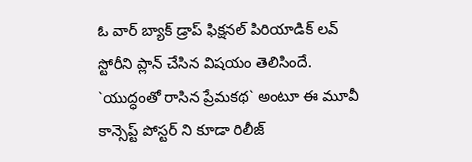ఓ వార్ బ్యాక్ డ్రాప్ ఫిక్ష‌న‌ల్ పిరియాడిక్ ల‌వ్ స్టోరీని ప్లాన్ చేసిన విష‌యం తెలిసిందే. `యుద్ధంతో రాసిన ప్రేమ‌క‌థ‌` అంటూ ఈ మూవీ కాన్సెప్ట్ పోస్ట‌ర్ ని కూడా రిలీజ్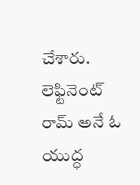చేశారు. లెఫ్టినెంట్ రామ్ అనే ఓ యుద్ధ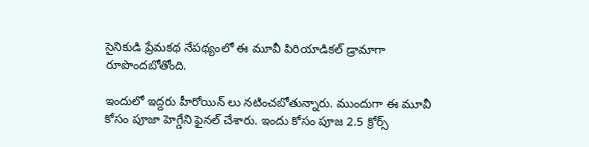సైనికుడి ప్రేమ‌క‌థ నేప‌థ్యంలో ఈ మూవీ పిరియాడిక‌ల్ డ్రామాగా రూపొంద‌బోతోంది.

ఇందులో ఇద్ద‌రు హీరోయిన్ ‌లు న‌టించ‌బోతున్నారు. ముందుగా ఈ మూవీ కోసం పూజా హెగ్డేని ఫైన‌ల్ చేశారు. ఇందు కోసం పూజ 2.5 క్రోర్స్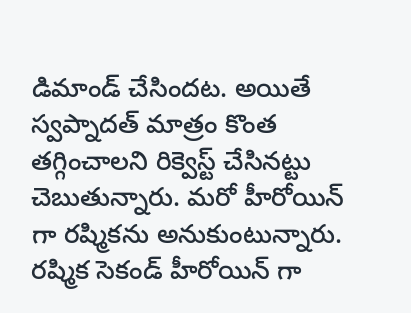డిమాండ్ చేసింద‌ట‌. అయితే స్వ‌ప్నాద‌త్ మాత్రం కొంత త‌గ్గించాల‌ని రిక్వెస్ట్ చేసిన‌ట్టు చెబుతున్నారు. మ‌రో హీరోయిన్ గా ర‌ష్మిక‌ను అనుకుంటున్నారు. ర‌ష్మిక సెకండ్ హీరోయిన్ ‌గా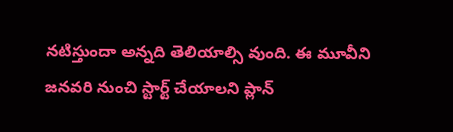న‌టిస్తుందా అన్న‌ది తెలియాల్సి వుంది. ఈ మూవీని జ‌న‌వ‌రి నుంచి స్టార్ట్ చేయాల‌ని ప్లాన్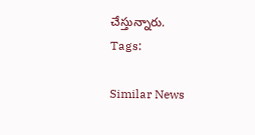చేస్తున్నారు.
Tags:

Similar News